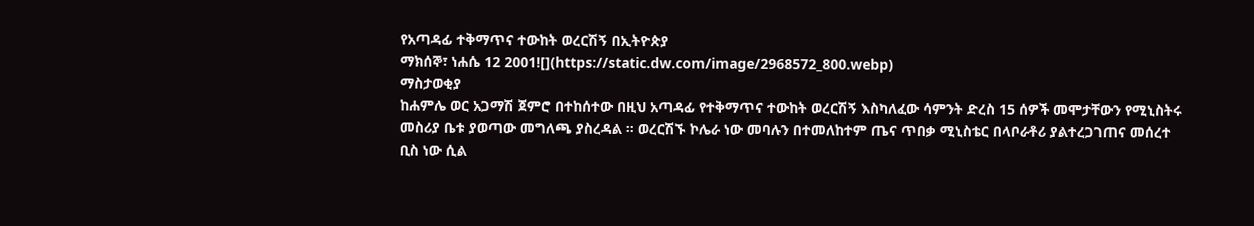የአጣዳፊ ተቅማጥና ተውከት ወረርሽኝ በኢትዮጵያ
ማክሰኞ፣ ነሐሴ 12 2001![](https://static.dw.com/image/2968572_800.webp)
ማስታወቂያ
ከሐምሌ ወር አጋማሽ ጀምሮ በተከሰተው በዚህ አጣዳፊ የተቅማጥና ተውከት ወረርሽኝ እስካለፈው ሳምንት ድረስ 15 ሰዎች መሞታቸውን የሚኒስትሩ መስሪያ ቤቱ ያወጣው መግለጫ ያስረዳል ። ወረርሽኙ ኮሌራ ነው መባሉን በተመለከተም ጤና ጥበቃ ሚኒስቴር በላቦራቶሪ ያልተረጋገጠና መሰረተ ቢስ ነው ሲል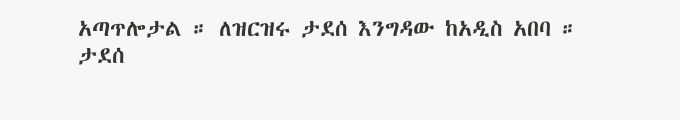አጣጥሎታል ። ለዝርዝሩ ታደሰ እንግዳው ከአዲስ አበባ ።
ታደሰ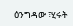ዕንግዳው ፣ሂሩት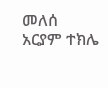መለሰ
አርያም ተክሌ